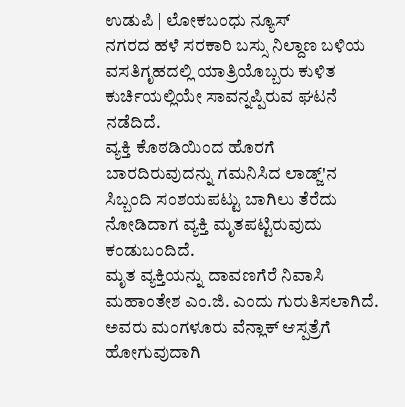ಉಡುಪಿ | ಲೋಕಬಂಧು ನ್ಯೂಸ್
ನಗರದ ಹಳೆ ಸರಕಾರಿ ಬಸ್ಸು ನಿಲ್ದಾಣ ಬಳಿಯ ವಸತಿಗೃಹದಲ್ಲಿ ಯಾತ್ರಿಯೊಬ್ಬರು ಕುಳಿತ ಕುರ್ಚಿಯಲ್ಲಿಯೇ ಸಾವನ್ನಪ್ಪಿರುವ ಘಟನೆ ನಡೆದಿದೆ.
ವ್ಯಕ್ತಿ ಕೊಠಡಿಯಿಂದ ಹೊರಗೆ ಬಾರದಿರುವುದನ್ನು ಗಮನಿಸಿದ ಲಾಡ್ಜ್'ನ ಸಿಬ್ಬಂದಿ ಸಂಶಯಪಟ್ಟು ಬಾಗಿಲು ತೆರೆದು ನೋಡಿದಾಗ ವ್ಯಕ್ತಿ ಮೃತಪಟ್ಟಿರುವುದು ಕಂಡುಬಂದಿದೆ.
ಮೃತ ವ್ಯಕ್ತಿಯನ್ನು ದಾವಣಗೆರೆ ನಿವಾಸಿ ಮಹಾಂತೇಶ ಎಂ.ಜಿ. ಎಂದು ಗುರುತಿಸಲಾಗಿದೆ. ಅವರು ಮಂಗಳೂರು ವೆನ್ಲಾಕ್ ಆಸ್ಪತ್ರೆಗೆ ಹೋಗುವುದಾಗಿ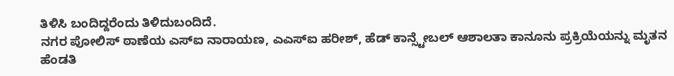ತಿಳಿಸಿ ಬಂದಿದ್ದರೆಂದು ತಿಳಿದುಬಂದಿದೆ.
ನಗರ ಪೋಲಿಸ್ ಠಾಣೆಯ ಎಸ್ಐ ನಾರಾಯಣ, ಎಎಸ್ಐ ಹರೀಶ್, ಹೆಡ್ ಕಾನ್ಸ್ಟೇಬಲ್ ಆಶಾಲತಾ ಕಾನೂನು ಪ್ರಕ್ರಿಯೆಯನ್ನು ಮೃತನ ಹೆಂಡತಿ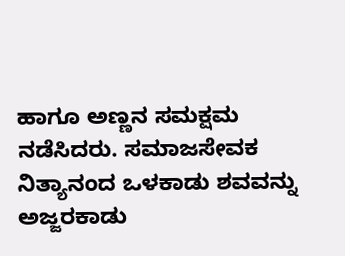ಹಾಗೂ ಅಣ್ಣನ ಸಮಕ್ಷಮ ನಡೆಸಿದರು. ಸಮಾಜಸೇವಕ ನಿತ್ಯಾನಂದ ಒಳಕಾಡು ಶವವನ್ನು ಅಜ್ಜರಕಾಡು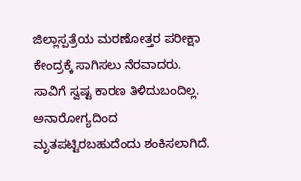ಜಿಲ್ಲಾಸ್ಪತ್ರೆಯ ಮರಣೋತ್ತರ ಪರೀಕ್ಷಾ ಕೇಂದ್ರಕ್ಕೆ ಸಾಗಿಸಲು ನೆರವಾದರು.
ಸಾವಿಗೆ ಸ್ವಷ್ಟ ಕಾರಣ ತಿಳಿದುಬಂದಿಲ್ಲ. ಅನಾರೋಗ್ಯದಿಂದ ಮೃತಪಟ್ಟಿರಬಹುದೆಂದು ಶಂಕಿಸಲಾಗಿದೆ.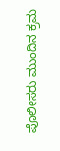ಪೊಲೀಸರು ಮುಂದಿನ ಕ್ರಮ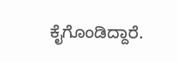ಕೈಗೊಂಡಿದ್ದಾರೆ.